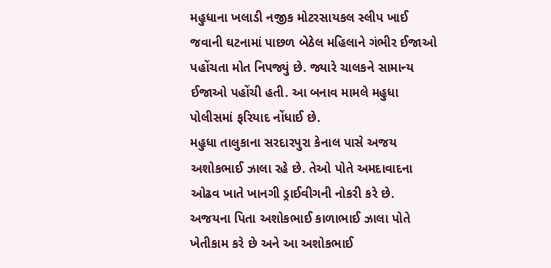મહુધાના ખલાડી નજીક મોટરસાયકલ સ્લીપ ખાઈ જવાની ઘટનામાં પાછળ બેઠેલ મહિલાને ગંભીર ઈજાઓ પહોંચતા મોત નિપજ્યું છે. જ્યારે ચાલકને સામાન્ય ઈજાઓ પહોંચી હતી. આ બનાવ મામલે મહુધા પોલીસમાં ફરિયાદ નોંધાઈ છે.
મહુધા તાલુકાના સરદારપુરા કેનાલ પાસે અજય અશોકભાઈ ઝાલા રહે છે. તેઓ પોતે અમદાવાદના ઓઢવ ખાતે ખાનગી ડ્રાઈવીગની નોકરી કરે છે. અજયના પિતા અશોકભાઈ કાળાભાઈ ઝાલા પોતે ખેતીકામ કરે છે અને આ અશોકભાઈ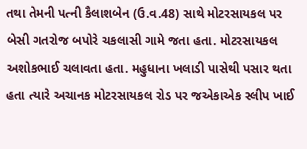તથા તેમની પત્ની કૈલાશબેન (ઉ.વ.48) સાથે મોટરસાયકલ પર બેસી ગતરોજ બપોરે ચકલાસી ગામે જતા હતા. મોટરસાયકલ અશોકભાઈ ચલાવતા હતા. મહુધાના ખલાડી પાસેથી પસાર થતા હતા ત્યારે અચાનક મોટરસાયકલ રોડ પર જએકાએક સ્લીપ ખાઈ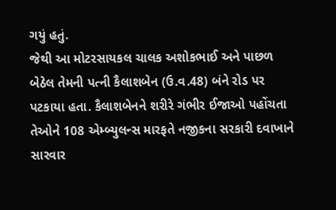ગયું હતું.
જેથી આ મોટરસાયકલ ચાલક અશોકભાઈ અને પાછળ બેઠેલ તેમની પત્ની કૈલાશબેન (ઉ.વ.48) બંને રોડ પર પટકાયા હતા. કૈલાશબેનને શરીરે ગંભીર ઈજાઓ પહોંચતા તેઓને 108 એમ્બ્યુલન્સ મારફતે નજીકના સરકારી દવાખાને સારવાર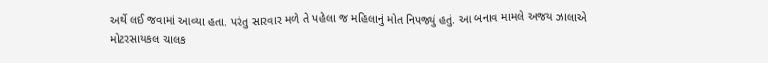અર્થે લઈ જવામાં આવ્યા હતા. પરંતુ સારવાર મળે તે પહેલા જ મહિલાનું મોત નિપજ્યું હતું. આ બનાવ મામલે અજય ઝાલાએ મોટરસાયકલ ચાલક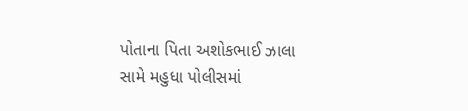પોતાના પિતા અશોકભાઈ ઝાલા સામે મહુધા પોલીસમાં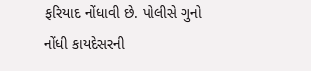ફરિયાદ નોંધાવી છે. પોલીસે ગુનો નોંધી કાયદેસરની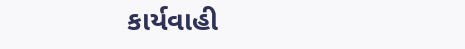કાર્યવાહી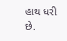હાથ ધરી છે.